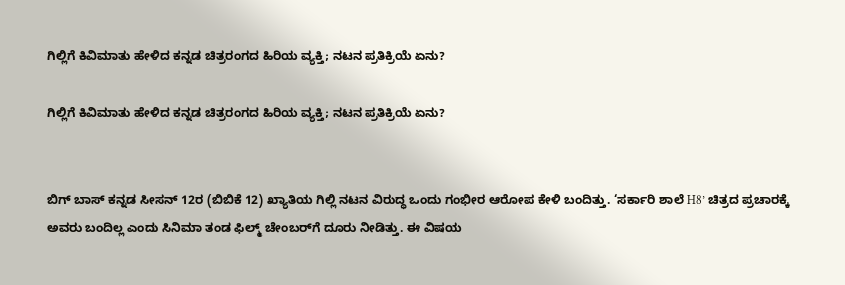ಗಿಲ್ಲಿಗೆ ಕಿವಿಮಾತು ಹೇಳಿದ ಕನ್ನಡ ಚಿತ್ರರಂಗದ ಹಿರಿಯ ವ್ಯಕ್ತಿ; ನಟನ ಪ್ರತಿಕ್ರಿಯೆ ಏನು?

ಗಿಲ್ಲಿಗೆ ಕಿವಿಮಾತು ಹೇಳಿದ ಕನ್ನಡ ಚಿತ್ರರಂಗದ ಹಿರಿಯ ವ್ಯಕ್ತಿ; ನಟನ ಪ್ರತಿಕ್ರಿಯೆ ಏನು?


ಬಿಗ್ ಬಾಸ್ ಕನ್ನಡ ಸೀಸನ್ 12ರ (ಬಿಬಿಕೆ 12) ಖ್ಯಾತಿಯ ಗಿಲ್ಲಿ ನಟನ ವಿರುದ್ಧ ಒಂದು ಗಂಭೀರ ಆರೋಪ ಕೇಳಿ ಬಂದಿತ್ತು. ‘ಸರ್ಕಾರಿ ಶಾಲೆ H8’ ಚಿತ್ರದ ಪ್ರಚಾರಕ್ಕೆ ಅವರು ಬಂದಿಲ್ಲ ಎಂದು ಸಿನಿಮಾ ತಂಡ ಫಿಲ್ಮ್ ಚೇಂಬರ್‌ಗೆ ದೂರು ನೀಡಿತ್ತು. ಈ ವಿಷಯ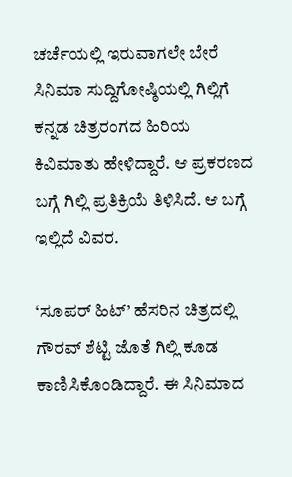ಚರ್ಚೆಯಲ್ಲಿ ಇರುವಾಗಲೇ ಬೇರೆ ಸಿನಿಮಾ ಸುದ್ದಿಗೋಷ್ಠಿಯಲ್ಲಿ ಗಿಲ್ಲಿಗೆ ಕನ್ನಡ ಚಿತ್ರರಂಗದ ಹಿರಿಯ ಕಿವಿಮಾತು ಹೇಳಿದ್ದಾರೆ. ಆ ಪ್ರಕರಣದ ಬಗ್ಗೆ ಗಿಲ್ಲಿ ಪ್ರತಿಕ್ರಿಯೆ ತಿಳಿಸಿದೆ. ಆ ಬಗ್ಗೆ ಇಲ್ಲಿದೆ ವಿವರ.

‘ಸೂಪರ್ ಹಿಟ್’ ಹೆಸರಿನ ಚಿತ್ರದಲ್ಲಿ ಗೌರವ್ ಶೆಟ್ಟಿ ಜೊತೆ ಗಿಲ್ಲಿ ಕೂಡ ಕಾಣಿಸಿಕೊಂಡಿದ್ದಾರೆ. ಈ ಸಿನಿಮಾದ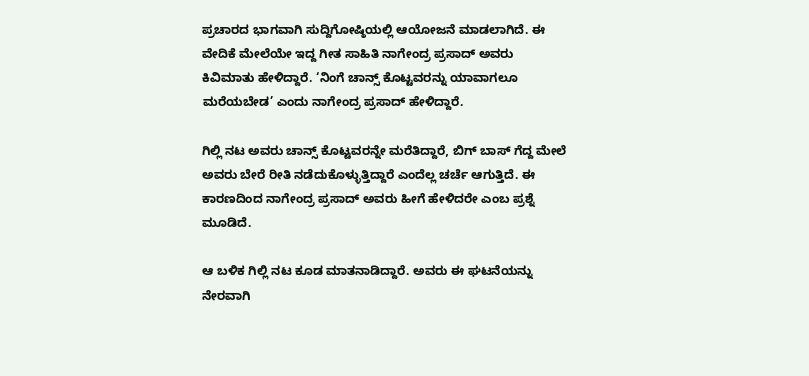ಪ್ರಚಾರದ ಭಾಗವಾಗಿ ಸುದ್ದಿಗೋಷ್ಠಿಯಲ್ಲಿ ಆಯೋಜನೆ ಮಾಡಲಾಗಿದೆ. ಈ ವೇದಿಕೆ ಮೇಲೆಯೇ ಇದ್ದ ಗೀತ ಸಾಹಿತಿ ನಾಗೇಂದ್ರ ಪ್ರಸಾದ್ ಅವರು ಕಿವಿಮಾತು ಹೇಳಿದ್ದಾರೆ. ‘ನಿಂಗೆ ಚಾನ್ಸ್ ಕೊಟ್ಟವರನ್ನು ಯಾವಾಗಲೂ ಮರೆಯಬೇಡ’ ಎಂದು ನಾಗೇಂದ್ರ ಪ್ರಸಾದ್ ಹೇಳಿದ್ದಾರೆ.

ಗಿಲ್ಲಿ ನಟ ಅವರು ಚಾನ್ಸ್ ಕೊಟ್ಟವರನ್ನೇ ಮರೆತಿದ್ದಾರೆ, ಬಿಗ್ ಬಾಸ್ ಗೆದ್ದ ಮೇಲೆ ಅವರು ಬೇರೆ ರೀತಿ ನಡೆದುಕೊಳ್ಳುತ್ತಿದ್ದಾರೆ ಎಂದೆಲ್ಲ ಚರ್ಚೆ ಆಗುತ್ತಿದೆ. ಈ ಕಾರಣದಿಂದ ನಾಗೇಂದ್ರ ಪ್ರಸಾದ್ ಅವರು ಹೀಗೆ ಹೇಳಿದರೇ ಎಂಬ ಪ್ರಶ್ನೆ ಮೂಡಿದೆ.

ಆ ಬಳಿಕ ಗಿಲ್ಲಿ ನಟ ಕೂಡ ಮಾತನಾಡಿದ್ದಾರೆ. ಅವರು ಈ ಘಟನೆಯನ್ನು ನೇರವಾಗಿ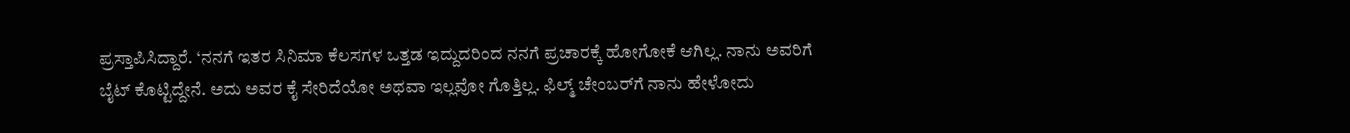ಪ್ರಸ್ತಾಪಿಸಿದ್ದಾರೆ. ‘ನನಗೆ ಇತರ ಸಿನಿಮಾ ಕೆಲಸಗಳ ಒತ್ತಡ ಇದ್ದುದರಿಂದ ನನಗೆ ಪ್ರಚಾರಕ್ಕೆ ಹೋಗೋಕೆ ಆಗಿಲ್ಲ. ನಾನು ಅವರಿಗೆ ಬೈಟ್ ಕೊಟ್ಟಿದ್ದೇನೆ. ಅದು ಅವರ ಕೈ ಸೇರಿದೆಯೋ ಅಥವಾ ಇಲ್ಲವೋ ಗೊತ್ತಿಲ್ಲ. ಫಿಲ್ಮ್ ಚೇಂಬರ್‌ಗೆ ನಾನು ಹೇಳೋದು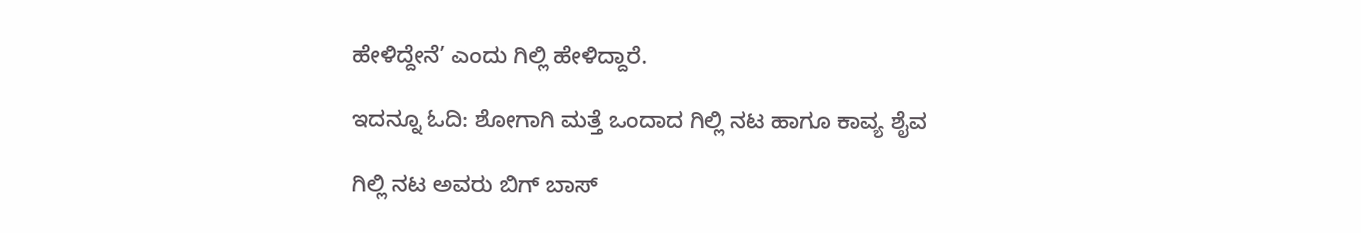ಹೇಳಿದ್ದೇನೆ’ ಎಂದು ಗಿಲ್ಲಿ ಹೇಳಿದ್ದಾರೆ.

ಇದನ್ನೂ ಓದಿ: ಶೋಗಾಗಿ ಮತ್ತೆ ಒಂದಾದ ಗಿಲ್ಲಿ ನಟ ಹಾಗೂ ಕಾವ್ಯ ಶೈವ

ಗಿಲ್ಲಿ ನಟ ಅವರು ಬಿಗ್ ಬಾಸ್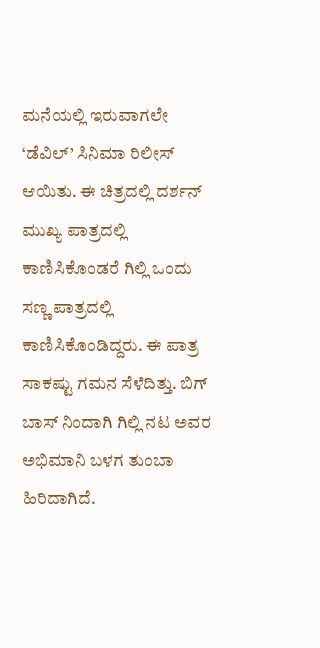ಮನೆಯಲ್ಲಿ ಇರುವಾಗಲೇ ‘ಡೆವಿಲ್’ ಸಿನಿಮಾ ರಿಲೀಸ್ ಆಯಿತು. ಈ ಚಿತ್ರದಲ್ಲಿ ದರ್ಶನ್ ಮುಖ್ಯ ಪಾತ್ರದಲ್ಲಿ ಕಾಣಿಸಿಕೊಂಡರೆ ಗಿಲ್ಲಿ ಒಂದು ಸಣ್ಣ ಪಾತ್ರದಲ್ಲಿ ಕಾಣಿಸಿಕೊಂಡಿದ್ದರು. ಈ ಪಾತ್ರ ಸಾಕಷ್ಟು ಗಮನ ಸೆಳೆದಿತ್ತು. ಬಿಗ್ ಬಾಸ್ ನಿಂದಾಗಿ ಗಿಲ್ಲಿ ನಟ ಅವರ ಅಭಿಮಾನಿ ಬಳಗ ತುಂಬಾ ಹಿರಿದಾಗಿದೆ.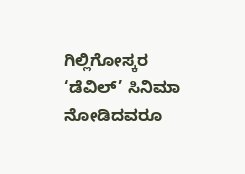ಗಿಲ್ಲಿಗೋಸ್ಕರ ‘ಡೆವಿಲ್’ ಸಿನಿಮಾ ನೋಡಿದವರೂ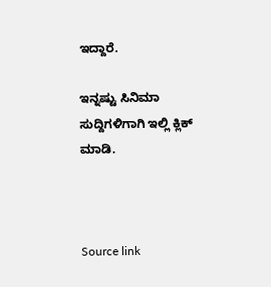ಇದ್ದಾರೆ.

ಇನ್ನಷ್ಟು ಸಿನಿಮಾ ಸುದ್ದಿಗಳಿಗಾಗಿ ಇಲ್ಲಿ ಕ್ಲಿಕ್ ಮಾಡಿ.



Source link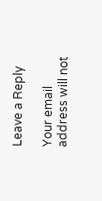Leave a Reply

Your email address will not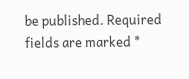be published. Required fields are marked *